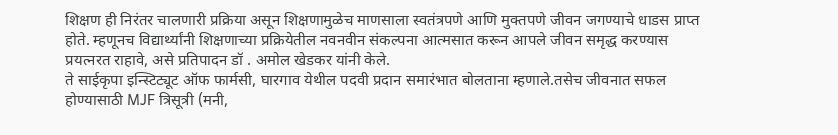शिक्षण ही निरंतर चालणारी प्रक्रिया असून शिक्षणामुळेच माणसाला स्वतंत्रपणे आणि मुक्तपणे जीवन जगण्याचे धाडस प्राप्त होते. म्हणूनच विद्यार्थ्यांनी शिक्षणाच्या प्रक्रियेतील नवनवीन संकल्पना आत्मसात करून आपले जीवन समृद्ध करण्यास प्रयत्नरत राहावे, असे प्रतिपादन डॉ . अमोल खेडकर यांनी केले.
ते साईकृपा इन्स्टिट्यूट ऑफ फार्मसी, घारगाव येथील पदवी प्रदान समारंभात बोलताना म्हणाले.तसेच जीवनात सफल होण्यासाठी MJF त्रिसूत्री (मनी,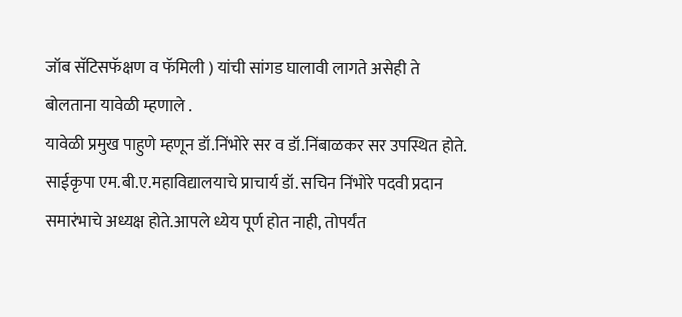जॉब सॅटिसफॅक्षण व फॅमिली ) यांची सांगड घालावी लागते असेही ते बोलताना यावेळी म्हणाले .
यावेळी प्रमुख पाहुणे म्हणून डॉ.निंभोरे सर व डॉ.निंबाळकर सर उपस्थित होते. साईकृपा एम.बी.ए.महाविद्यालयाचे प्राचार्य डॉ. सचिन निंभोरे पदवी प्रदान समारंभाचे अध्यक्ष होते.आपले ध्येय पूर्ण होत नाही, तोपर्यंत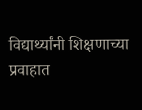विद्यार्थ्यांनी शिक्षणाच्या प्रवाहात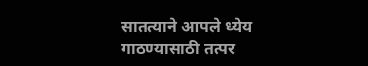सातत्याने आपले ध्येय गाठण्यासाठी तत्पर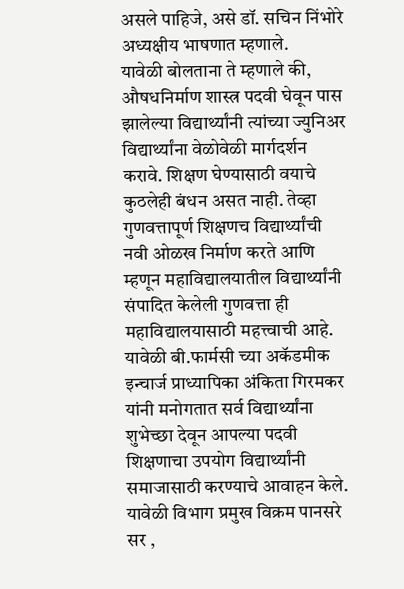असले पाहिजे, असे डॉ. सचिन निंभोरे अध्यक्षीय भाषणात म्हणाले.
यावेळी बोलताना ते म्हणाले की, औषधनिर्माण शास्त्र पदवी घेवून पास झालेल्या विद्यार्थ्यांनी त्यांच्या ज्युनिअर विद्यार्थ्यांना वेळोवेळी मार्गदर्शन करावे. शिक्षण घेण्यासाठी वयाचे कुठलेही बंधन असत नाही. तेव्हा गुणवत्तापूर्ण शिक्षणच विद्यार्थ्यांची नवी ओळख निर्माण करते आणि म्हणून महाविद्यालयातील विद्यार्थ्यांनी संपादित केलेली गुणवत्ता ही महाविद्यालयासाठी महत्त्वाची आहे.
यावेळी बी.फार्मसी च्या अकॅडमीक इन्चार्ज प्राध्यापिका अंकिता गिरमकर यांनी मनोगतात सर्व विद्यार्थ्यांना शुभेच्छा देवून आपल्या पदवी शिक्षणाचा उपयोग विद्यार्थ्यांनी समाजासाठी करण्याचे आवाहन केले.
यावेळी विभाग प्रमुख विक्रम पानसरे सर ,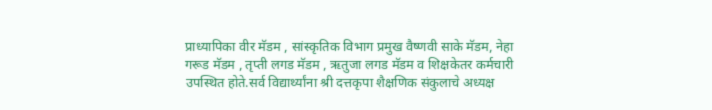प्राध्यापिका वीर मॅडम , सांस्कृतिक विभाग प्रमुख वैष्णवी साके मॅडम, नेहा गरूड मॅडम , तृप्ती लगड मॅडम , ऋतुजा लगड मॅडम व शिक्षकेतर कर्मचारी उपस्थित होते.सर्व विद्यार्थ्यांना श्री दत्तकृपा शैक्षणिक संकुलाचे अध्यक्ष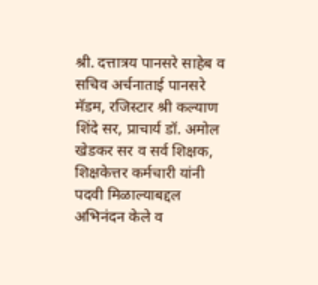श्री. दत्तात्रय पानसरे साहेब व सचिव अर्चनाताई पानसरे मॅडम, रजिस्टार श्री कल्याण शिंदे सर, प्राचार्य डॉ. अमोल खेडकर सर व सर्व शिक्षक, शिक्षकेत्तर कर्मचारी यांनी पदवी मिळाल्याबद्दल अभिनंदन केले व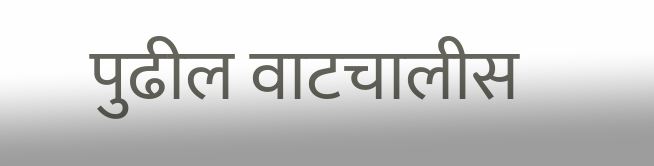पुढील वाटचालीस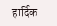हार्दिक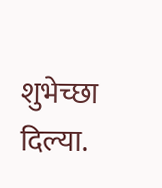शुभेच्छा दिल्या.